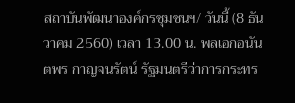สถาบันพัฒนาองค์กรชุมชนฯ/ วันนี้ (8 ธันวาคม 2560) เวลา 13.00 น. พลเอกอนันตพร กาญจนรัตน์ รัฐมนตรีว่าการกระทร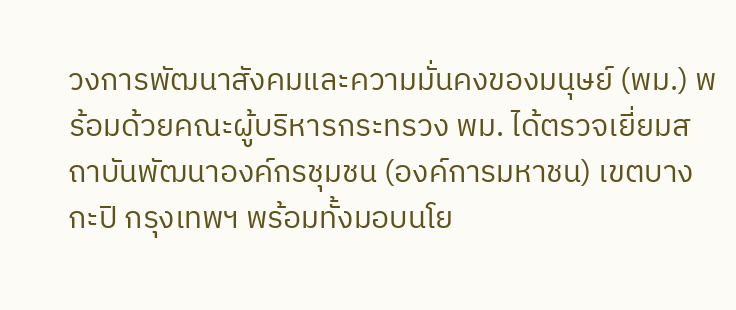วงการพัฒนาสังคมและความมั่นคงของมนุษย์ (พม.) พร้อมด้วยคณะผู้บริหารกระทรวง พม. ได้ตรวจเยี่ยมสถาบันพัฒนาองค์กรชุมชน (องค์การมหาชน) เขตบางกะปิ กรุงเทพฯ พร้อมทั้งมอบนโย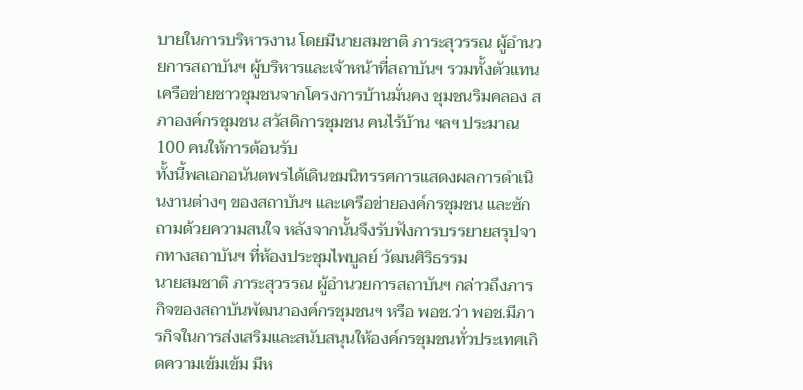บายในการบริหารงาน โดยมีนายสมชาติ ภาระสุวรรณ ผู้อำนวยการสถาบันฯ ผู้บริหารและเจ้าหน้าที่สถาบันฯ รวมทั้งตัวแทนเครือข่ายชาวชุมชนจากโครงการบ้านมั่นคง ชุมชนริมคลอง สภาองค์กรชุมชน สวัสดิการชุมชน คนไร้บ้าน ฯลฯ ประมาณ 100 คนให้การต้อนรับ
ทั้งนี้พลเอกอนันตพรได้เดินชมนิทรรศการแสดงผลการดำเนินงานต่างๆ ของสถาบันฯ และเครือข่ายองค์กรชุมชน และซักถามด้วยความสนใจ หลังจากนั้นจึงรับฟังการบรรยายสรุปจากทางสถาบันฯ ที่ห้องประชุมไพบูลย์ วัฒนศิริธรรม
นายสมชาติ ภาระสุวรรณ ผู้อำนวยการสถาบันฯ กล่าวถึงภารกิจของสถาบันพัฒนาองค์กรชุมชนฯ หรือ พอช.ว่า พอช.มีภารกิจในการส่งเสริมและสนับสนุนให้องค์กรชุมชนทั่วประเทศเกิดความเข้มเข้ม มีห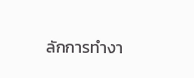ลักการทำงา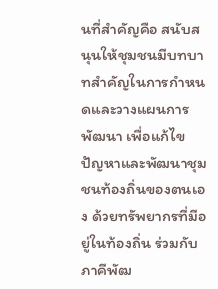นที่สำคัญคือ สนับสนุนให้ชุมชนมีบทบาทสำคัญในการกำหนดและวางแผนการพัฒนา เพื่อแก้ไขปัญหาและพัฒนาชุมชนท้องถิ่นของตนเอง ด้วยทรัพยากรที่มีอยู่ในท้องถิ่น ร่วมกับภาคีพัฒ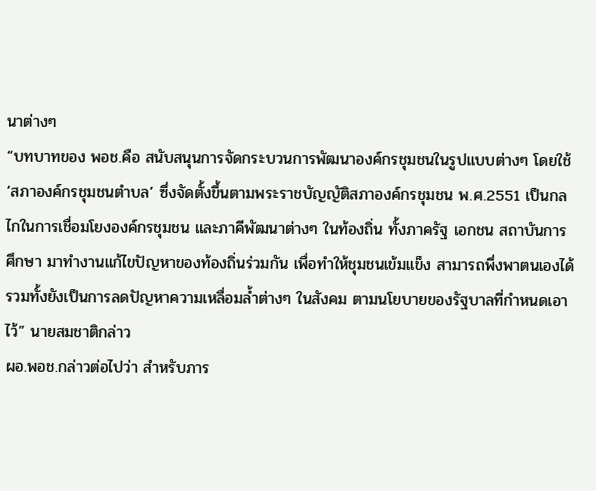นาต่างๆ
“บทบาทของ พอช.คือ สนับสนุนการจัดกระบวนการพัฒนาองค์กรชุมชนในรูปแบบต่างๆ โดยใช้ ‘สภาองค์กรชุมชนตำบล’ ซึ่งจัดตั้งขึ้นตามพระราชบัญญัติสภาองค์กรชุมชน พ.ศ.2551 เป็นกลไกในการเชื่อมโยงองค์กรชุมชน และภาคีพัฒนาต่างๆ ในท้องถิ่น ทั้งภาครัฐ เอกชน สถาบันการศึกษา มาทำงานแก้ไขปัญหาของท้องถิ่นร่วมกัน เพื่อทำให้ชุมชนเข้มแข็ง สามารถพึ่งพาตนเองได้ รวมทั้งยังเป็นการลดปัญหาความเหลื่อมล้ำต่างๆ ในสังคม ตามนโยบายของรัฐบาลที่กำหนดเอาไว้” นายสมชาติกล่าว
ผอ.พอช.กล่าวต่อไปว่า สำหรับภาร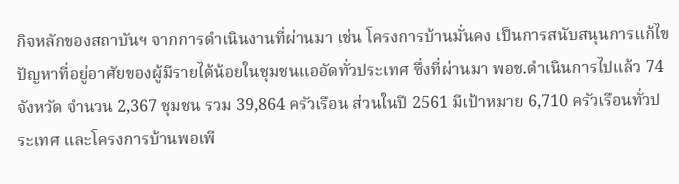กิจหลักของสถาบันฯ จากการดำเนินงานที่ผ่านมา เช่น โครงการบ้านมั่นคง เป็นการสนับสนุนการแก้ไขปัญหาที่อยู่อาศัยของผู้มีรายได้น้อยในชุมชนแออัดทั่วประเทศ ซึ่งที่ผ่านมา พอช.ดำเนินการไปแล้ว 74 จังหวัด จำนวน 2,367 ชุมชน รวม 39,864 ครัวเรือน ส่วนในปี 2561 มีเป้าหมาย 6,710 ครัวเรือนทั่วประเทศ และโครงการบ้านพอเพี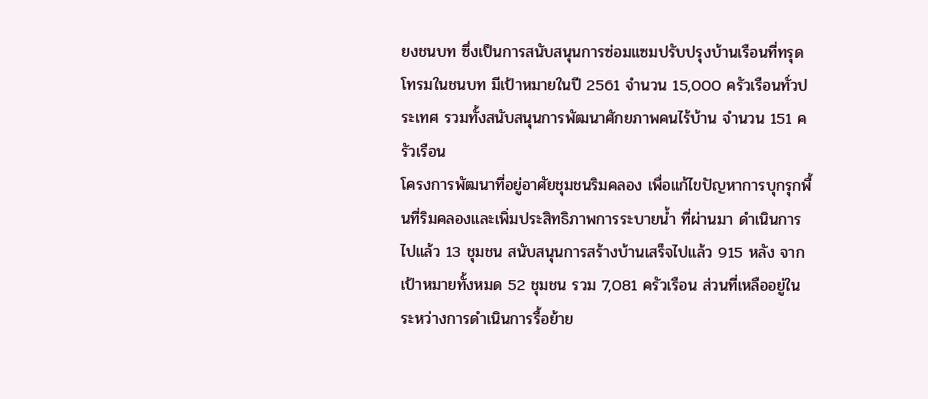ยงชนบท ซึ่งเป็นการสนับสนุนการซ่อมแซมปรับปรุงบ้านเรือนที่ทรุดโทรมในชนบท มีเป้าหมายในปี 2561 จำนวน 15,000 ครัวเรือนทั่วประเทศ รวมทั้งสนับสนุนการพัฒนาศักยภาพคนไร้บ้าน จำนวน 151 ครัวเรือน
โครงการพัฒนาที่อยู่อาศัยชุมชนริมคลอง เพื่อแก้ไขปัญหาการบุกรุกพื้นที่ริมคลองและเพิ่มประสิทธิภาพการระบายน้ำ ที่ผ่านมา ดำเนินการไปแล้ว 13 ชุมชน สนับสนุนการสร้างบ้านเสร็จไปแล้ว 915 หลัง จากเป้าหมายทั้งหมด 52 ชุมชน รวม 7,081 ครัวเรือน ส่วนที่เหลืออยู่ในระหว่างการดำเนินการรื้อย้าย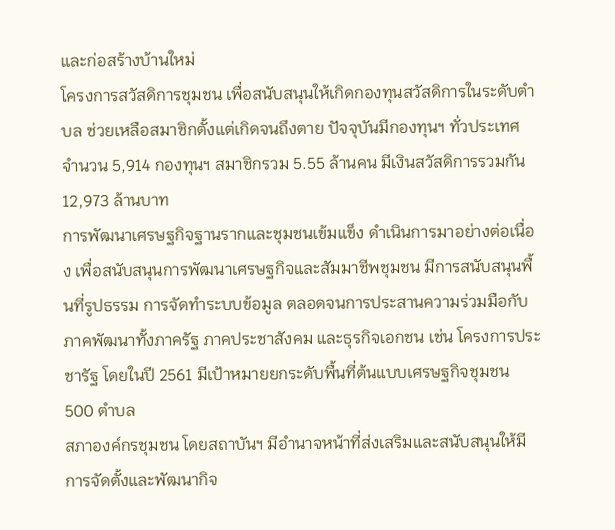และก่อสร้างบ้านใหม่
โครงการสวัสดิการชุมชน เพื่อสนับสนุนให้เกิดกองทุนสวัสดิการในระดับตำบล ช่วยเหลือสมาชิกตั้งแต่เกิดจนถึงตาย ปัจจุบันมีกองทุนฯ ทั่วประเทศ จำนวน 5,914 กองทุนฯ สมาชิกรวม 5.55 ล้านคน มีเงินสวัสดิการรวมกัน 12,973 ล้านบาท
การพัฒนาเศรษฐกิจฐานรากและชุมชนเข้มแข็ง ดำเนินการมาอย่างต่อเนื่อง เพื่อสนับสนุนการพัฒนาเศรษฐกิจและสัมมาชีพชุมชน มีการสนับสนุนพื้นที่รูปธรรม การจัดทำระบบข้อมูล ตลอดจนการประสานความร่วมมือกับภาคพัฒนาทั้งภาครัฐ ภาคประชาสังคม และธุรกิจเอกชน เช่น โครงการประชารัฐ โดยในปี 2561 มีเป้าหมายยกระดับพื้นที่ต้นแบบเศรษฐกิจชุมชน 500 ตำบล
สภาองค์กรชุมชน โดยสถาบันฯ มีอำนาจหน้าที่ส่งเสริมและสนับสนุนให้มีการจัดตั้งและพัฒนากิจ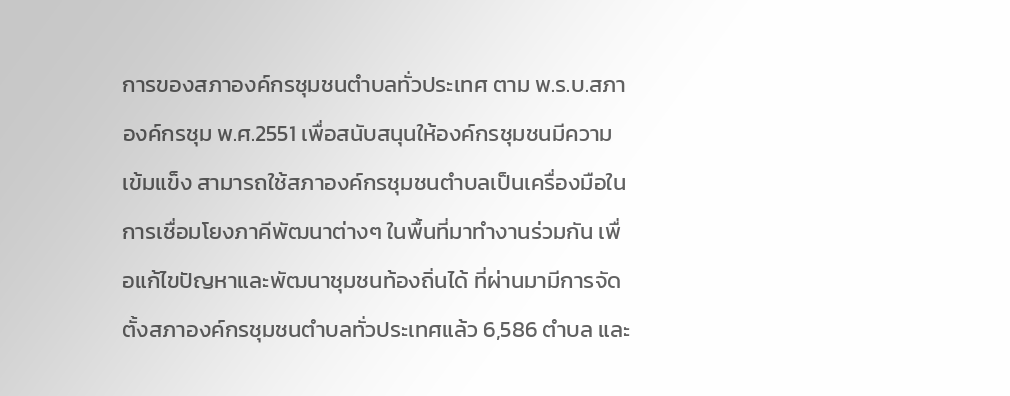การของสภาองค์กรชุมชนตำบลทั่วประเทศ ตาม พ.ร.บ.สภาองค์กรชุม พ.ศ.2551 เพื่อสนับสนุนให้องค์กรชุมชนมีความเข้มแข็ง สามารถใช้สภาองค์กรชุมชนตำบลเป็นเครื่องมือในการเชื่อมโยงภาคีพัฒนาต่างๆ ในพื้นที่มาทำงานร่วมกัน เพื่อแก้ไขปัญหาและพัฒนาชุมชนท้องถิ่นได้ ที่ผ่านมามีการจัดตั้งสภาองค์กรชุมชนตำบลทั่วประเทศแล้ว 6,586 ตำบล และ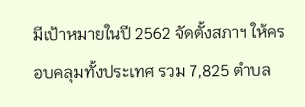มีเป้าหมายในปี 2562 จัดตั้งสภาฯ ให้ครอบคลุมทั้งประเทศ รวม 7,825 ตำบล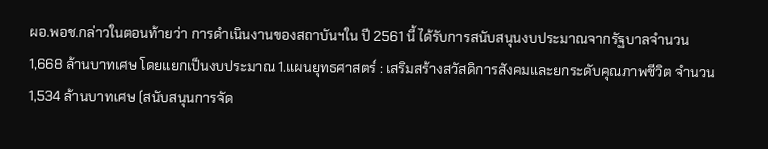ผอ.พอช.กล่าวในตอนท้ายว่า การดำเนินงานของสถาบันฯใน ปี 2561 นี้ ได้รับการสนับสนุนงบประมาณจากรัฐบาลจำนวน 1,668 ล้านบาทเศษ โดยแยกเป็นงบประมาณ 1.แผนยุทธศาสตร์ : เสริมสร้างสวัสดิการสังคมและยกระดับคุณภาพชีวิต จำนวน 1,534 ล้านบาทเศษ (สนับสนุนการจัด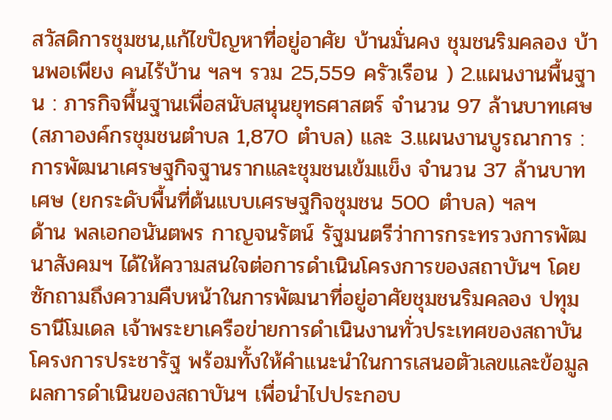สวัสดิการชุมชน,แก้ไขปัญหาที่อยู่อาศัย บ้านมั่นคง ชุมชนริมคลอง บ้านพอเพียง คนไร้บ้าน ฯลฯ รวม 25,559 ครัวเรือน ) 2.แผนงานพื้นฐาน : ภารกิจพื้นฐานเพื่อสนับสนุนยุทธศาสตร์ จำนวน 97 ล้านบาทเศษ (สภาองค์กรชุมชนตำบล 1,870 ตำบล) และ 3.แผนงานบูรณาการ : การพัฒนาเศรษฐกิจฐานรากและชุมชนเข้มแข็ง จำนวน 37 ล้านบาทเศษ (ยกระดับพื้นที่ต้นแบบเศรษฐกิจชุมชน 500 ตำบล) ฯลฯ
ด้าน พลเอกอนันตพร กาญจนรัตน์ รัฐมนตรีว่าการกระทรวงการพัฒนาสังคมฯ ได้ให้ความสนใจต่อการดำเนินโครงการของสถาบันฯ โดยซักถามถึงความคืบหน้าในการพัฒนาที่อยู่อาศัยชุมชนริมคลอง ปทุมธานีโมเดล เจ้าพระยาเครือข่ายการดำเนินงานทั่วประเทศของสถาบัน โครงการประชารัฐ พร้อมทั้งให้คำแนะนำในการเสนอตัวเลขและข้อมูลผลการดำเนินของสถาบันฯ เพื่อนำไปประกอบ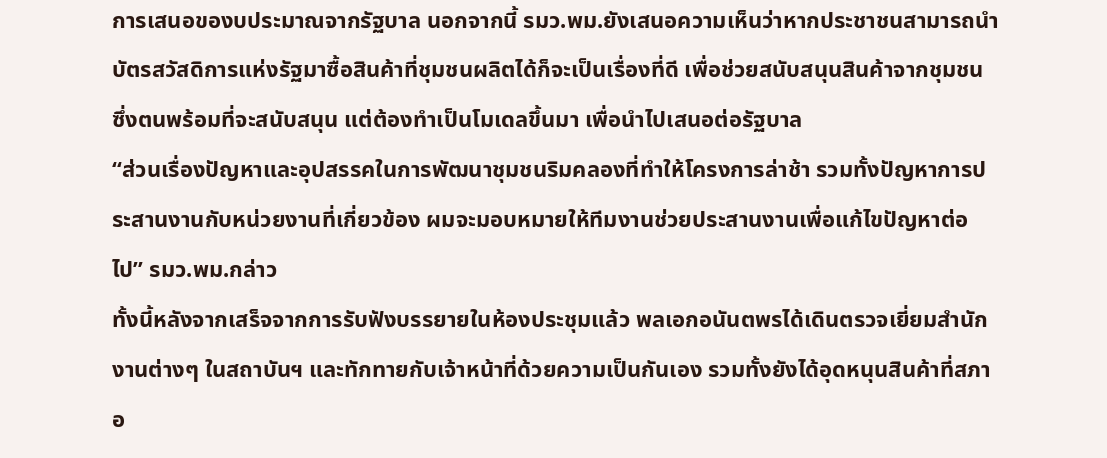การเสนอของบประมาณจากรัฐบาล นอกจากนี้ รมว.พม.ยังเสนอความเห็นว่าหากประชาชนสามารถนำบัตรสวัสดิการแห่งรัฐมาซื้อสินค้าที่ชุมชนผลิตได้ก็จะเป็นเรื่องที่ดี เพื่อช่วยสนับสนุนสินค้าจากชุมชน ซึ่งตนพร้อมที่จะสนับสนุน แต่ต้องทำเป็นโมเดลขึ้นมา เพื่อนำไปเสนอต่อรัฐบาล
“ส่วนเรื่องปัญหาและอุปสรรคในการพัฒนาชุมชนริมคลองที่ทำให้โครงการล่าช้า รวมทั้งปัญหาการประสานงานกับหน่วยงานที่เกี่ยวข้อง ผมจะมอบหมายให้ทีมงานช่วยประสานงานเพื่อแก้ไขปัญหาต่อไป” รมว.พม.กล่าว
ทั้งนี้หลังจากเสร็จจากการรับฟังบรรยายในห้องประชุมแล้ว พลเอกอนันตพรได้เดินตรวจเยี่ยมสำนักงานต่างๆ ในสถาบันฯ และทักทายกับเจ้าหน้าที่ด้วยความเป็นกันเอง รวมทั้งยังได้อุดหนุนสินค้าที่สภาอ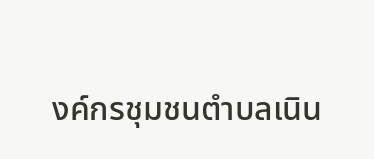งค์กรชุมชนตำบลเนิน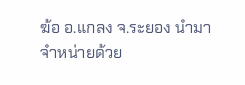ฆ้อ อ.แกลง จ.ระยอง นำมาจำหน่ายด้วย